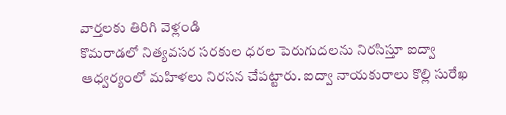వార్తలకు తిరిగి వెళ్లండి
కొమరాడలో నిత్యవసర సరకుల ధరల పెరుగుదలను నిరసిస్తూ ఐద్వా ఆధ్వర్యంలో మహిళలు నిరసన చేపట్టారు. ఐద్వా నాయకురాలు కొల్లి సురేఖ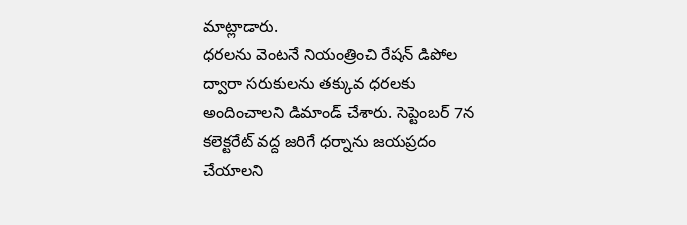మాట్లాడారు.
ధరలను వెంటనే నియంత్రించి రేషన్ డిపోల ద్వారా సరుకులను తక్కువ ధరలకు అందించాలని డిమాండ్ చేశారు. సెప్టెంబర్ 7న కలెక్టరేట్ వద్ద జరిగే ధర్నాను జయప్రదం చేయాలని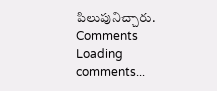పిలుపునిచ్చారు.
Comments
Loading comments...